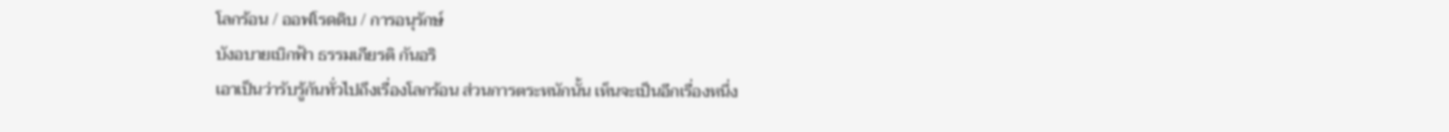โลกร้อน / ออฟโรดดิบ / การอนุรักษ์
บังอบายเบิกฟ้า ธรรมเกียรติ กันอริ
เอาเป็นว่ารับรู้กันทั่วไปถึงเรื่องโลกร้อน ส่วนการตระหนักนั้น เห็นจะเป็นอีกเรื่องหนึ่ง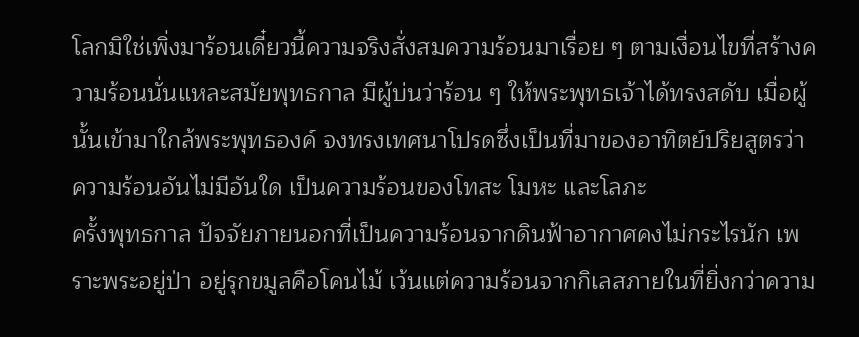โลกมิใช่เพิ่งมาร้อนเดี๋ยวนี้ความจริงสั่งสมความร้อนมาเรื่อย ๆ ตามเงื่อนไขที่สร้างความร้อนนั่นแหละสมัยพุทธกาล มีผู้บ่นว่าร้อน ๆ ให้พระพุทธเจ้าได้ทรงสดับ เมื่อผู้นั้นเข้ามาใกล้พระพุทธองค์ จงทรงเทศนาโปรดซึ่งเป็นที่มาของอาทิตย์ปริยสูตรว่า ความร้อนอันไม่มีอันใด เป็นความร้อนของโทสะ โมหะ และโลภะ
ครั้งพุทธกาล ปัจจัยภายนอกที่เป็นความร้อนจากดินฟ้าอากาศคงไม่กระไรนัก เพราะพระอยู่ป่า อยู่รุกขมูลคือโคนไม้ เว้นแต่ความร้อนจากกิเลสภายในที่ยิ่งกว่าความ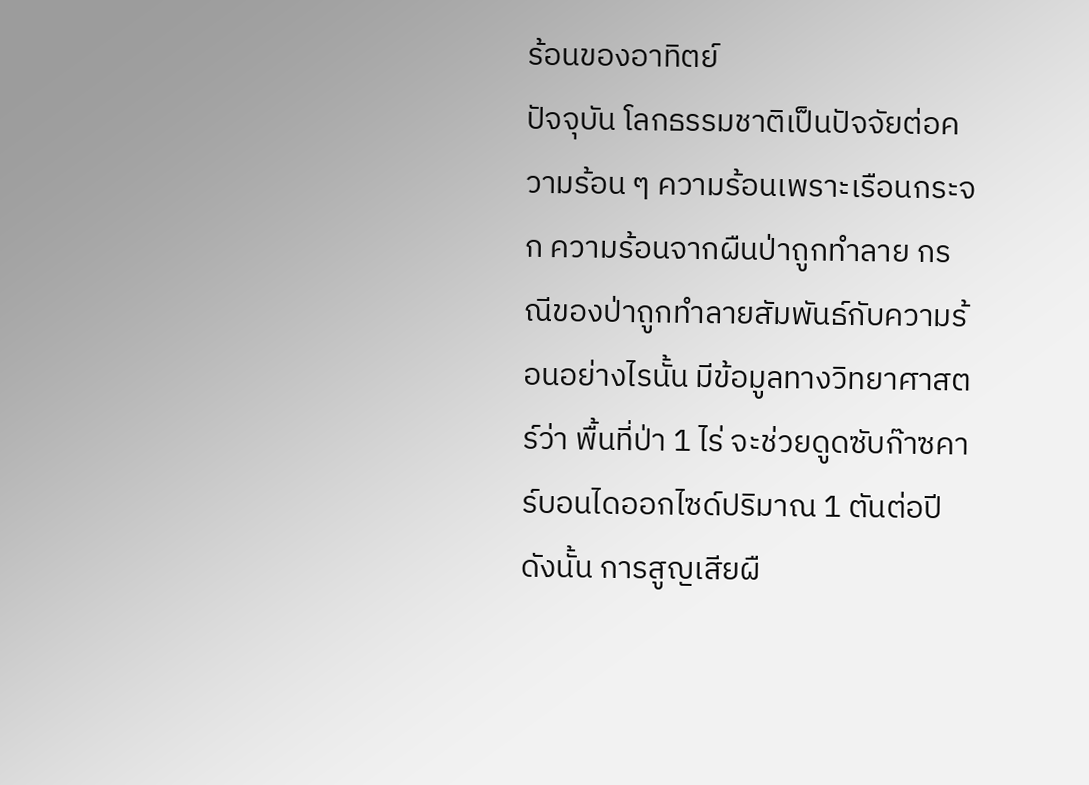ร้อนของอาทิตย์
ปัจจุบัน โลกธรรมชาติเป็นปัจจัยต่อความร้อน ๆ ความร้อนเพราะเรือนกระจก ความร้อนจากผืนป่าถูกทำลาย กรณีของป่าถูกทำลายสัมพันธ์กับความร้อนอย่างไรนั้น มีข้อมูลทางวิทยาศาสตร์ว่า พื้นที่ป่า 1 ไร่ จะช่วยดูดซับก๊าซคาร์บอนไดออกไซด์ปริมาณ 1 ตันต่อปี ดังนั้น การสูญเสียผื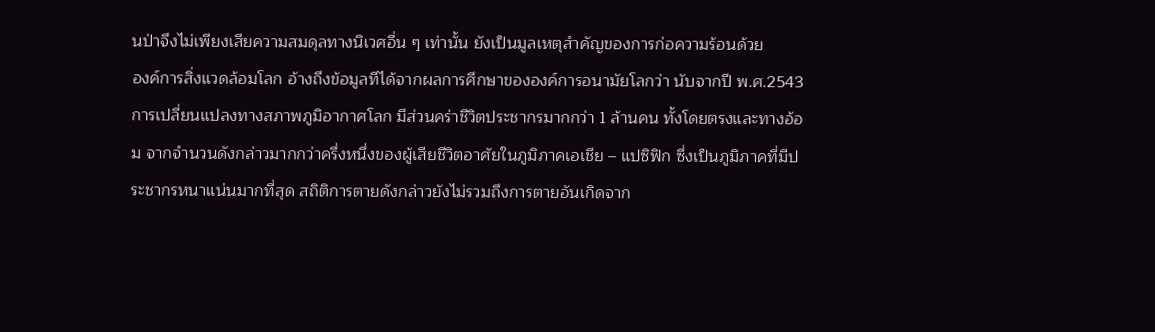นป่าจึงไม่เพียงเสียความสมดุลทางนิเวศอื่น ๆ เท่านั้น ยังเป็นมูลเหตุสำคัญของการก่อความร้อนด้วย
องค์การสิ่งแวดล้อมโลก อ้างถึงข้อมูลทีได้จากผลการศึกษาขององค์การอนามัยโลกว่า นับจากปี พ.ศ.2543 การเปลี่ยนแปลงทางสภาพภูมิอากาศโลก มีส่วนคร่าชีวิตประชากรมากกว่า 1 ล้านคน ทั้งโดยตรงและทางอ้อม จากจำนวนดังกล่าวมากกว่าครึ่งหนึ่งของผู้เสียชีวิตอาศัยในภูมิภาคเอเชีย – แปซิฟิก ซึ่งเป็นภูมิภาคที่มีประชากรหนาแน่นมากที่สุด สถิติการตายดังกล่าวยังไม่รวมถึงการตายอันเกิดจาก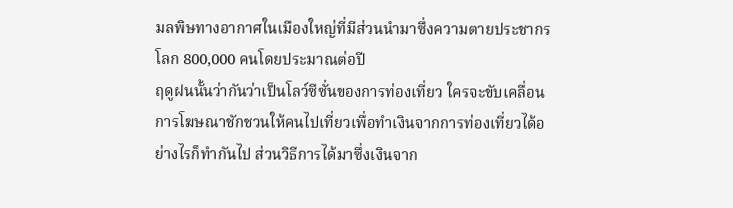มลพิษทางอากาศในเมืองใหญ่ที่มีส่วนนำมาซึ่งความตายประชากรโลก 800,000 คนโดยประมาณต่อปี
ฤดูฝนนั้นว่ากันว่าเป็นโลว์ซีซั่นของการท่องเที่ยว ใครจะขับเคลื่อนการโฆษณาชักชวนให้คนไปเที่ยวเพื่อทำเงินจากการท่องเที่ยวได้อย่างไรก็ทำกันไป ส่วนวิธีการได้มาซึ่งเงินจาก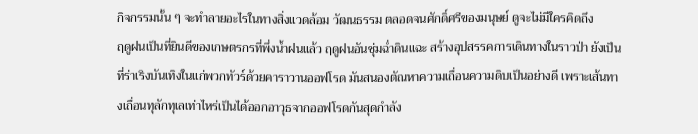กิจกรรมนั้น ๆ จะทำลายอะไรในทางสิ่งแวดล้อม วัฒนธรรม ตลอดจนศักดิ์ศรีของมนุษย์ ดูจะไม่มีใครคิดถึง
ฤดูฝนเป็นที่ยินดีของเกษตรกรที่พึ่งน้ำฝนแล้ว ฤดูฝนอันชุ่มฉ่ำดินแฉะ สร้างอุปสรรคการเดินทางในราวป่า ยังเป็นที่ร่าเริงบันเทิงในแก่พวกทัวร์ด้วยคาราวานออฟโรด มันสนองตัณหาความเถื่อนความดิบเป็นอย่างดี เพราะเส้นทางเถื่อนทุลักทุเลเท่าไหร่เป็นได้ออกอาวุธจากออฟโรดกันสุดกำลัง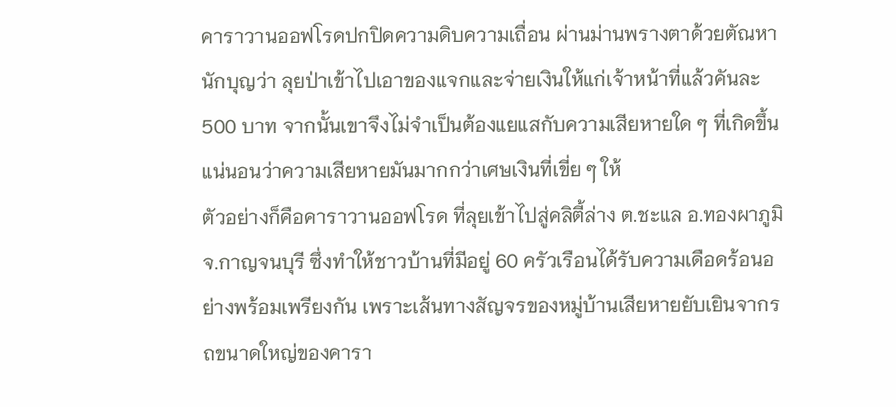คาราวานออฟโรดปกปิดความดิบความเถื่อน ผ่านม่านพรางตาด้วยตัณหานักบุญว่า ลุยป่าเข้าไปเอาของแจกและจ่ายเงินให้แก่เจ้าหน้าที่แล้วคันละ 500 บาท จากนั้นเขาจึงไม่จำเป็นต้องแยแสกับความเสียหายใด ๆ ที่เกิดขึ้น แน่นอนว่าความเสียหายมันมากกว่าเศษเงินที่เขี่ย ๆ ให้
ตัวอย่างก็คือคาราวานออฟโรด ที่ลุยเข้าไปสู่คลิตี้ล่าง ต.ชะแล อ.ทองผาภูมิ จ.กาญจนบุรี ซึ่งทำให้ชาวบ้านที่มีอยู่ 60 ครัวเรือนได้รับความเดือดร้อนอย่างพร้อมเพรียงกัน เพราะเส้นทางสัญจรของหมู่บ้านเสียหายยับเยินจากรถขนาดใหญ่ของคารา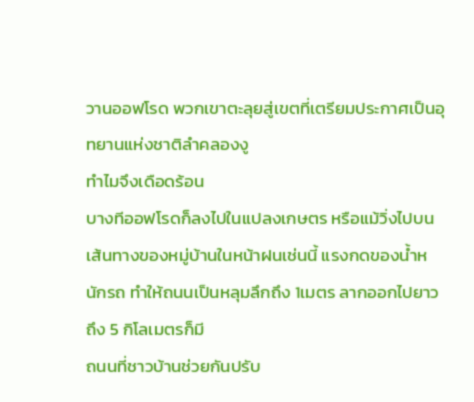วานออฟโรด พวกเขาตะลุยสู่เขตที่เตรียมประกาศเป็นอุทยานแห่งชาติลำคลองงู
ทำไมจึงเดือดร้อน
บางทีออฟโรดก็ลงไปในแปลงเกษตร หรือแม้วิ่งไปบนเส้นทางของหมู่บ้านในหน้าฝนเช่นนี้ แรงกดของน้ำหนักรถ ทำให้ถนนเป็นหลุมลึกถึง 1เมตร ลากออกไปยาวถึง 5 กิโลเมตรก็มี
ถนนที่ชาวบ้านช่วยกันปรับ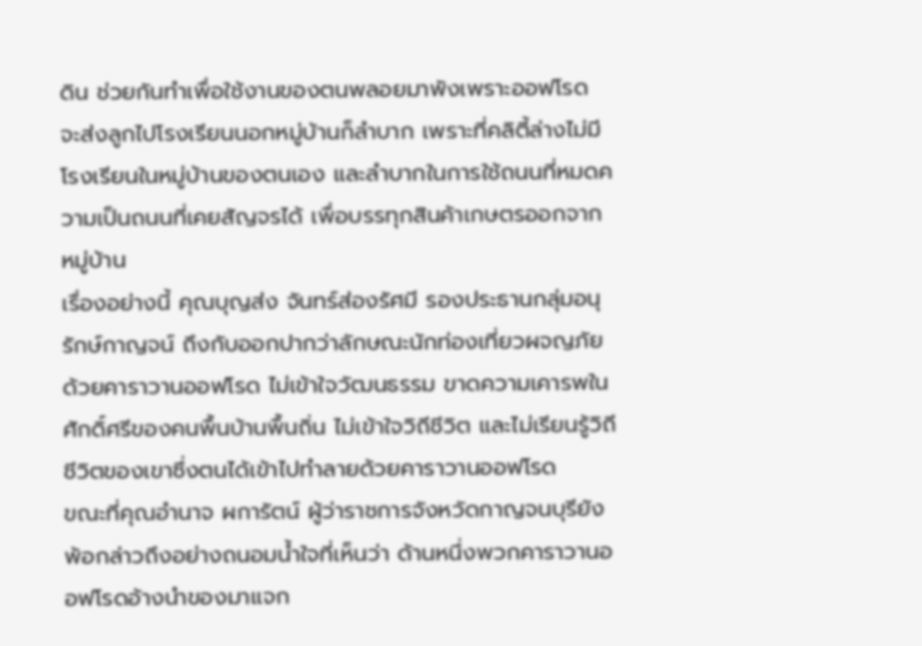ดิน ช่วยกันทำเพื่อใช้งานของตนพลอยมาพังเพราะออฟโรด จะส่งลูกไปโรงเรียนนอกหมู่บ้านก็ลำบาก เพราะที่คลิตี้ล่างไม่มีโรงเรียนในหมู่บ้านของตนเอง และลำบากในการใช้ถนนที่หมดความเป็นถนนที่เคยสัญจรได้ เพื่อบรรทุกสินค้าเกษตรออกจากหมู่บ้าน
เรื่องอย่างนี้ คุณบุญส่ง จันทร์ส่องรัศมี รองประธานกลุ่มอนุรักษ์กาญจน์ ถึงกับออกปากว่าลักษณะนักท่องเที่ยวผจญภัยด้วยคาราวานออฟโรด ไม่เข้าใจวัฒนธรรม ขาดความเคารพในศักดิ์ศรีของคนพื้นบ้านพื้นถิ่น ไม่เข้าใจวิถีชีวิต และไม่เรียนรู้วิถีชีวิตของเขาซึ่งตนได้เข้าไปทำลายด้วยคาราวานออฟโรด
ขณะที่คุณอำนาจ ผการัตน์ ผู้ว่าราชการจังหวัดกาญจนบุรียังพ้อกล่าวถึงอย่างถนอมน้ำใจที่เห็นว่า ด้านหนึ่งพวกคาราวานออฟโรดอ้างนำของมาแจก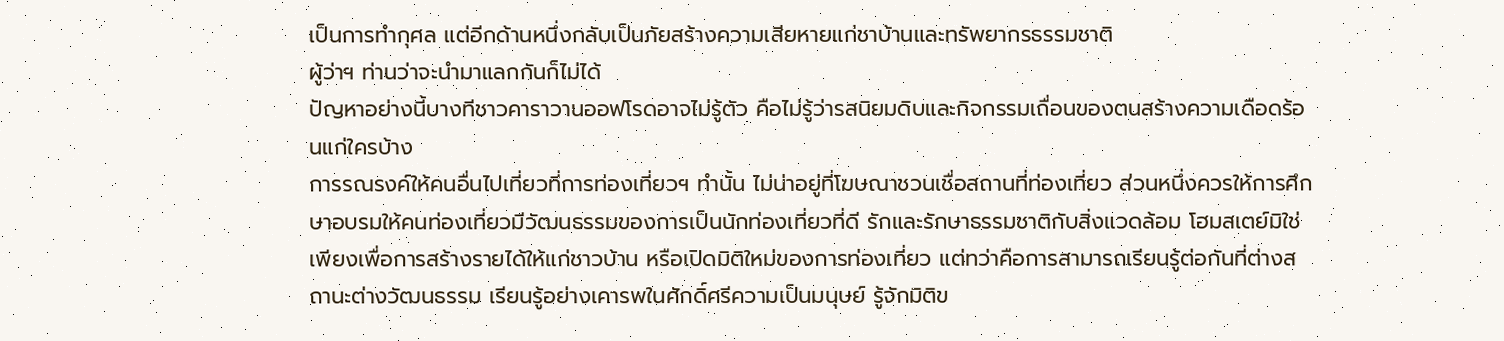เป็นการทำกุศล แต่อีกด้านหนึ่งกลับเป็นภัยสร้างความเสียหายแก่ชาบ้านและทรัพยากรธรรมชาติ
ผู้ว่าฯ ท่านว่าจะนำมาแลกกันก็ไม่ได้
ปัญหาอย่างนี้บางทีชาวคาราวานออฟโรดอาจไม่รู้ตัว คือไม่รู้ว่ารสนิยมดิบและกิจกรรมเถื่อนของตนสร้างความเดือดร้อนแก่ใครบ้าง
การรณรงค์ให้คนอื่นไปเที่ยวที่การท่องเที่ยวฯ ทำนั้น ไม่น่าอยู่ที่โฆษณาชวนเชื่อสถานที่ท่องเที่ยว ส่วนหนึ่งควรให้การศึกษาอบรมให้คนท่องเที่ยวมีวัฒนธรรมของการเป็นนักท่องเที่ยวที่ดี รักและรักษาธรรมชาติกับสิ่งแวดล้อม โฮมสเตย์มิใช่เพียงเพื่อการสร้างรายได้ให้แก่ชาวบ้าน หรือเปิดมิติใหม่ของการท่องเที่ยว แต่ทว่าคือการสามารถเรียนรู้ต่อกันที่ต่างสถานะต่างวัฒนธรรม เรียนรู้อย่างเคารพในศักดิ์ศรีความเป็นมนุษย์ รู้จักมิติข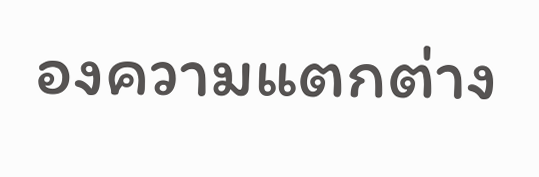องความแตกต่าง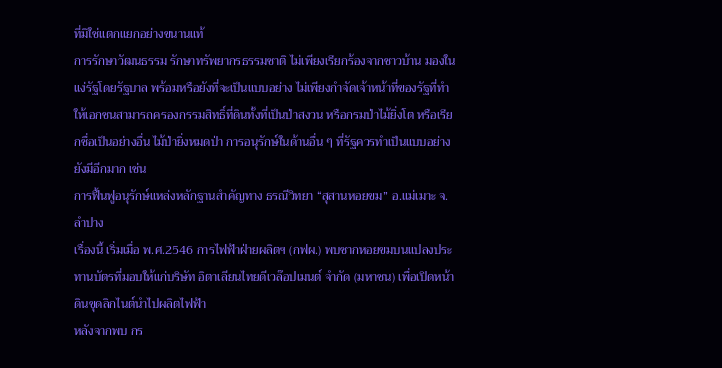ที่มิใช่แตกแยกอย่างขนานแท้
การรักษาวัฒนธรรม รักษาทรัพยากรธรรมชาติ ไม่เพียงเรียกร้องจากชาวบ้าน มองในแง่รัฐโดยรัฐบาล พร้อมหรือยังที่จะเป็นแบบอย่าง ไม่เพียงกำจัดเจ้าหน้าที่ของรัฐที่ทำให้เอกชนสามารถครองกรรมสิทธิ์ที่ดินทั้งที่เป็นป่าสงวน หรือกรมป่าไม้ยิ่งโต หรือเรียกชื่อเป็นอย่างอื่น ไม้ป่ายิ่งหมดป่า การอนุรักษ์ในด้านอื่น ๆ ที่รัฐควรทำเป็นแบบอย่างยังมีอีกมาก เช่น
การฟื้นฟูอนุรักษ์แหล่งหลักฐานสำคัญทาง ธรณีวิทยา “สุสานหอยขม” อ.แม่เมาะ จ.ลำปาง
เรื่องนี้ เริ่มเมื่อ พ.ศ.2546 การไฟฟ้าฝ่ายผลิตฯ (กฟผ.) พบซากหอยขมบนแปลงประทานบัตรที่มอบให้แก่บริษัท อิตาเลียนไทยดีเวล๊อปเมนต์ จำกัด (มหาชน) เพื่อเปิดหน้าดินขุดลิกไนต์นำไปผลิตไฟฟ้า
หลังจากพบ กร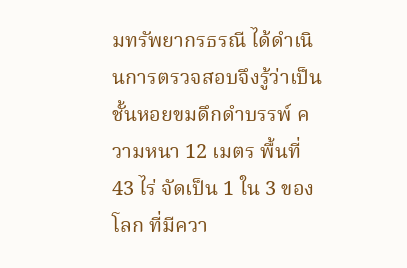มทรัพยากรธรณี ได้ดำเนินการตรวจสอบจึงรู้ว่าเป็นชั้นหอยขมดึกดำบรรพ์ ความหนา 12 เมตร พื้นที่ 43 ไร่ จัดเป็น 1 ใน 3 ของโลก ที่มีควา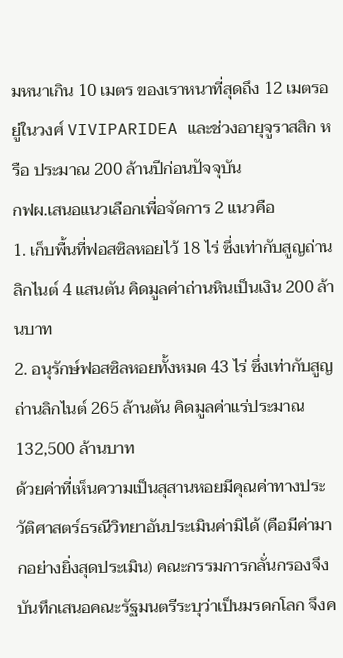มหนาเกิน 10 เมตร ของเราหนาที่สุดถึง 12 เมตรอยู่ในวงศ์ VIVIPARIDEA และช่วงอายุจูราสสิก หรือ ประมาณ 200 ล้านปีก่อนปัจจุบัน
กฟผ.เสนอแนวเลือกเพื่อจัดการ 2 แนวคือ
1. เก็บพื้นที่ฟอสซิลหอยไว้ 18 ไร่ ซึ่งเท่ากับสูญถ่านลิกไนต์ 4 แสนตัน คิดมูลค่าถ่านหินเป็นเงิน 200 ล้านบาท
2. อนุรักษ์ฟอสซิลหอยทั้งหมด 43 ไร่ ซึ่งเท่ากับสูญถ่านลิกไนต์ 265 ล้านตัน คิดมูลค่าแร่ประมาณ 132,500 ล้านบาท
ด้วยค่าที่เห็นความเป็นสุสานหอยมีคุณค่าทางประวัติศาสตร์ธรณีวิทยาอันประเมินค่ามิได้ (คือมีค่ามากอย่างยิ่งสุดประเมิน) คณะกรรมการกลั่นกรองจึงบันทึกเสนอคณะรัฐมนตรีระบุว่าเป็นมรดกโลก จึงค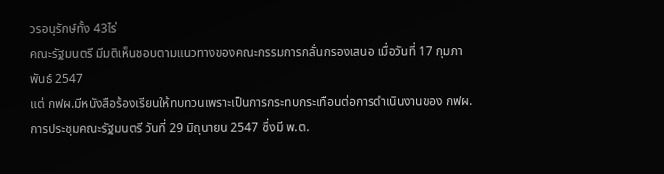วรอนุรักษ์ทั้ง 43ไร่
คณะรัฐมนตรี มีมติเห็นชอบตามแนวทางของคณะกรรมการกลั่นกรองเสนอ เมื่อวันที่ 17 กุมภาพันธ์ 2547
แต่ กฟผ.มีหนังสือร้องเรียนให้ทบทวนเพราะเป็นการกระทบกระเทือนต่อการดำเนินงานของ กฟผ.
การประชุมคณะรัฐมนตรี วันที่ 29 มิถุนายน 2547 ซึ่งมี พ.ต.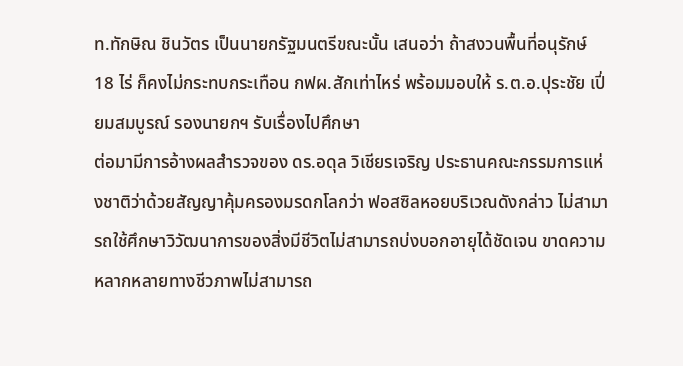ท.ทักษิณ ชินวัตร เป็นนายกรัฐมนตรีขณะนั้น เสนอว่า ถ้าสงวนพื้นที่อนุรักษ์ 18 ไร่ ก็คงไม่กระทบกระเทือน กฟผ.สักเท่าไหร่ พร้อมมอบให้ ร.ต.อ.ปุระชัย เปี่ยมสมบูรณ์ รองนายกฯ รับเรื่องไปศึกษา
ต่อมามีการอ้างผลสำรวจของ ดร.อดุล วิเชียรเจริญ ประธานคณะกรรมการแห่งชาติว่าด้วยสัญญาคุ้มครองมรดกโลกว่า ฟอสซิลหอยบริเวณดังกล่าว ไม่สามารถใช้ศึกษาวิวัฒนาการของสิ่งมีชีวิตไม่สามารถบ่งบอกอายุได้ชัดเจน ขาดความหลากหลายทางชีวภาพไม่สามารถ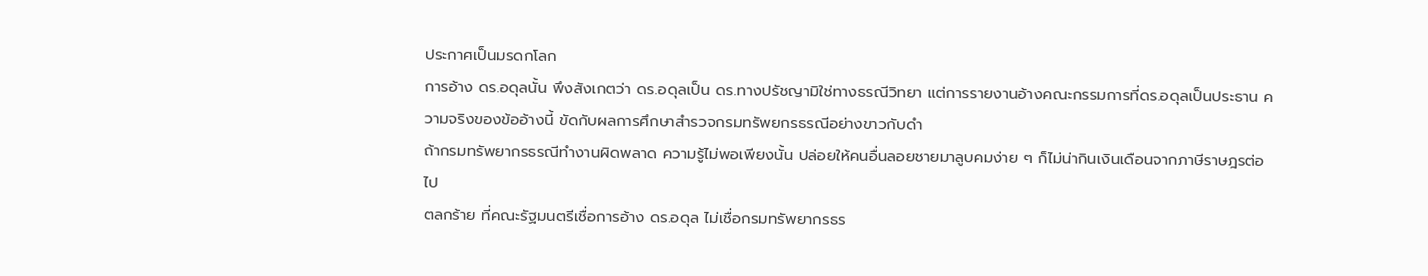ประกาศเป็นมรดกโลก
การอ้าง ดร.อดุลนั้น พึงสังเกตว่า ดร.อดุลเป็น ดร.ทางปรัชญามิใช่ทางธรณีวิทยา แต่การรายงานอ้างคณะกรรมการที่ดร.อดุลเป็นประธาน ความจริงของข้ออ้างนี้ ขัดกับผลการศึกษาสำรวจกรมทรัพยกรธรณีอย่างขาวกับดำ
ถ้ากรมทรัพยากรธรณีทำงานผิดพลาด ความรู้ไม่พอเพียงนั้น ปล่อยให้คนอื่นลอยชายมาลูบคมง่าย ๆ ก็ไม่น่ากินเงินเดือนจากภาษีราษฎรต่อไป
ตลกร้าย ที่คณะรัฐมนตรีเชื่อการอ้าง ดร.อดุล ไม่เชื่อกรมทรัพยากรธร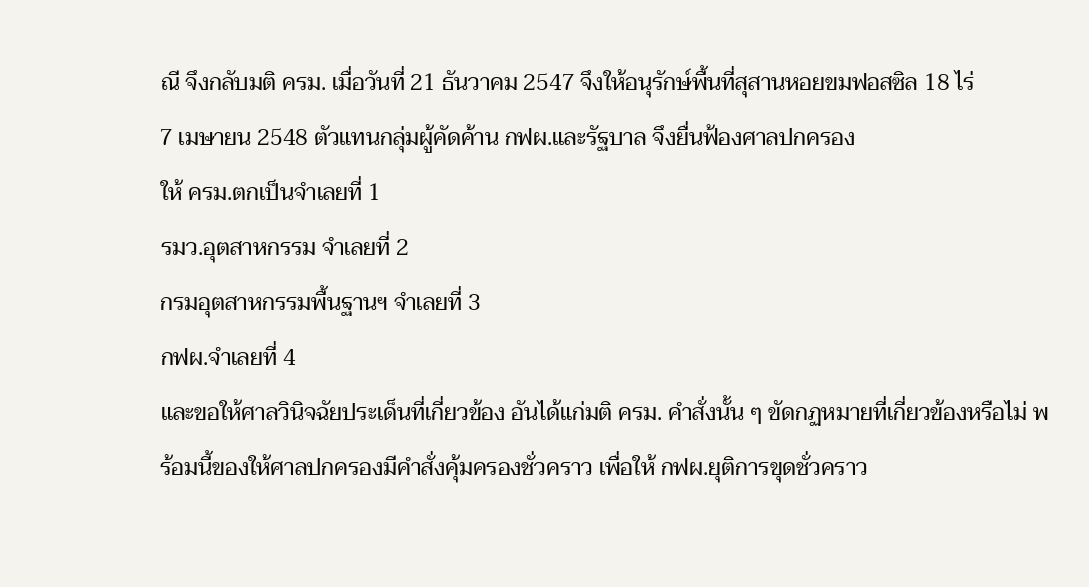ณี จึงกลับมติ ครม. เมื่อวันที่ 21 ธันวาคม 2547 จึงให้อนุรักษ์พื้นที่สุสานหอยขมฟอสซิล 18 ไร่
7 เมษายน 2548 ตัวแทนกลุ่มผู้คัดค้าน กฟผ.และรัฐบาล จึงยื่นฟ้องศาลปกครอง
ให้ ครม.ตกเป็นจำเลยที่ 1
รมว.อุตสาหกรรม จำเลยที่ 2
กรมอุตสาหกรรมพื้นฐานฯ จำเลยที่ 3
กฟผ.จำเลยที่ 4
และขอให้ศาลวินิจฉัยประเด็นที่เกี่ยวข้อง อันได้แก่มติ ครม. คำสั่งนั้น ๆ ขัดกฏหมายที่เกี่ยวข้องหรือไม่ พร้อมนี้ของให้ศาลปกครองมีคำสั่งคุ้มครองชั่วคราว เพื่อให้ กฟผ.ยุติการขุดชั่วคราว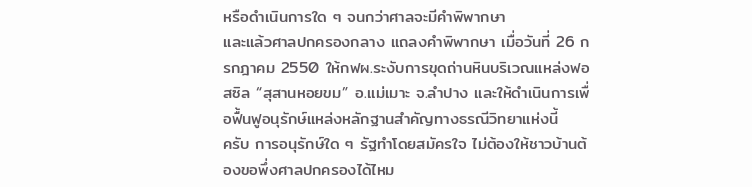หรือดำเนินการใด ๆ จนกว่าศาลจะมีคำพิพากษา
และแล้วศาลปกครองกลาง แถลงคำพิพากษา เมื่อวันที่ 26 กรกฎาคม 2550 ให้กฟผ.ระงับการขุดถ่านหินบริเวณแหล่งฟอสซิล “สุสานหอยขม” อ.แม่เมาะ จ.ลำปาง และให้ดำเนินการเพื่อฟื้นฟูอนุรักษ์แหล่งหลักฐานสำคัญทางธรณีวิทยาแห่งนี้
ครับ การอนุรักษ์ใด ๆ รัฐทำโดยสมัครใจ ไม่ต้องให้ชาวบ้านต้องขอพึ่งศาลปกครองได้ไหม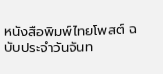หนังสือพิมพ์ไทยโพสต์ ฉบับประจำวันจันท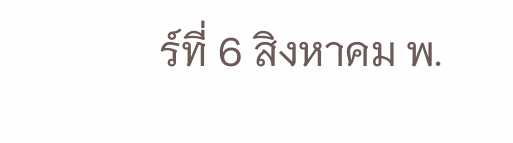ร์ที่ 6 สิงหาคม พ.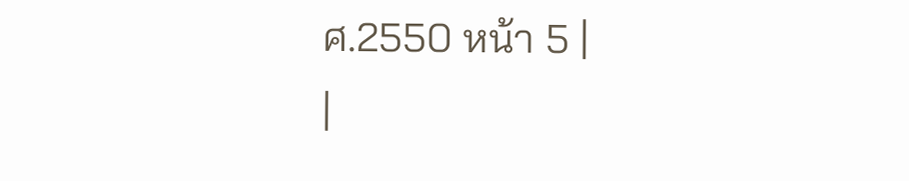ศ.2550 หน้า 5 |
|